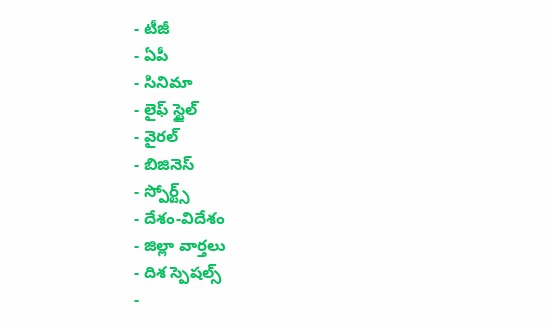- టీజీ
- ఏపీ
- సినిమా
- లైఫ్ స్టైల్
- వైరల్
- బిజినెస్
- స్పోర్ట్స్
- దేశం-విదేశం
- జిల్లా వార్తలు
- దిశ స్పెషల్స్
-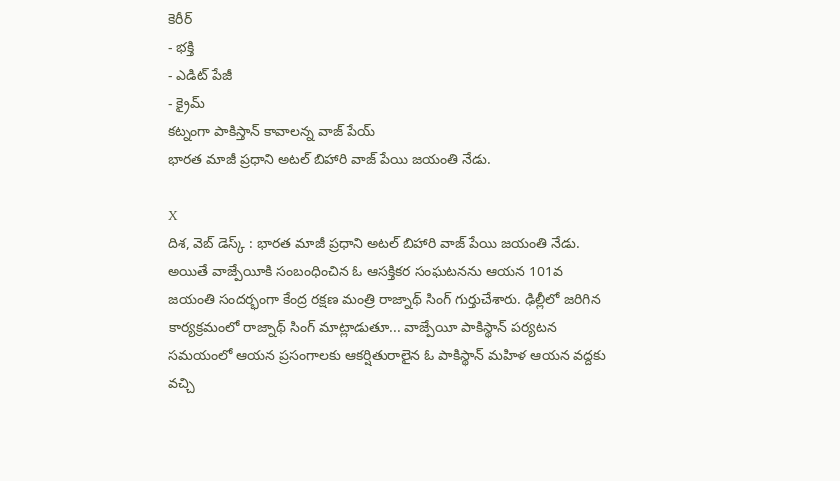కెరీర్
- భక్తి
- ఎడిట్ పేజీ
- క్రైమ్
కట్నంగా పాకిస్తాన్ కావాలన్న వాజ్ పేయ్
భారత మాజీ ప్రధాని అటల్ బిహారి వాజ్ పేయి జయంతి నేడు.

X
దిశ, వెబ్ డెస్క్ : భారత మాజీ ప్రధాని అటల్ బిహారి వాజ్ పేయి జయంతి నేడు. అయితే వాజ్పేయీకి సంబంధించిన ఓ ఆసక్తికర సంఘటనను ఆయన 101వ జయంతి సందర్భంగా కేంద్ర రక్షణ మంత్రి రాజ్నాథ్ సింగ్ గుర్తుచేశారు. ఢిల్లీలో జరిగిన కార్యక్రమంలో రాజ్నాథ్ సింగ్ మాట్లాడుతూ... వాజ్పేయీ పాకిస్థాన్ పర్యటన సమయంలో ఆయన ప్రసంగాలకు ఆకర్షితురాలైన ఓ పాకిస్థాన్ మహిళ ఆయన వద్దకు వచ్చి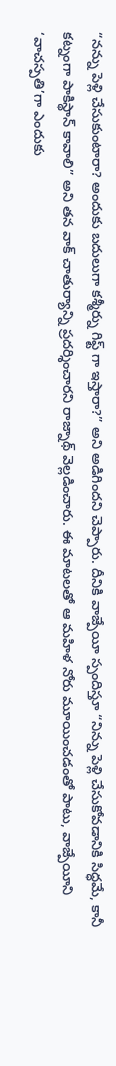“నన్ను పెళ్లి చేసుకుంటారా? అందుకు బదులుగా కశ్మీర్ను గిఫ్ట్ గా ఇస్తారా?” అని అడిగిందని చెప్పారు. దీనికి వాజ్పేయీ స్పందిస్తూ “నిన్ను పెళ్లి చేసుకోవడానికి సిద్ధమే, కానీ కట్నంగా పాకిస్థాన్ కావాలి” అని తన వాక్ చాతుర్యాన్ని ప్రదర్శించారని రాజ్నాథ్ వెల్లడించారు. ఈ మాటలతో ఆ మహిళ నోరు మూయించడంతో పాటు, వాజ్పేయీని ‘వాచస్పతి’గా ఎందుకు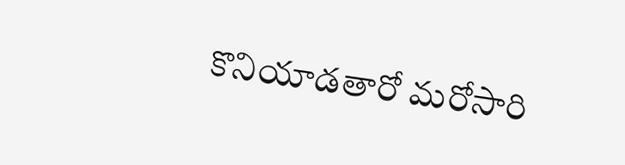కొనియాడతారో మరోసారి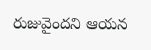రుజువైందని ఆయన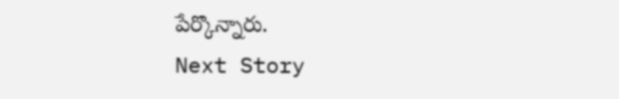పేర్కొన్నారు.
Next Story